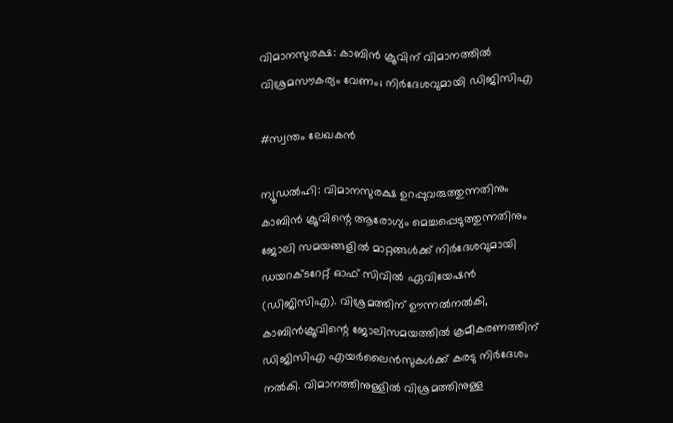വിമാനസുരക്ഷ: കാബിൻ ക്രൂവിന് വിമാനത്തിൽ വിശ്രമസൗകര്യം വേണം; നിർദേശവുമായി ഡിജിസിഎ

#സ്വന്തം ലേഖകൻ

ന്യൂഡൽഹി: വിമാനസുരക്ഷ ഉറപ്പുവരുത്തുന്നതിനും കാബിൻ ക്രൂവിന്റെ ആരോഗ്യം മെച്ചപ്പെടുത്തുന്നതിനും ജോലി സമയങ്ങളിൽ മാറ്റങ്ങൾക്ക് നിർദേശവുമായി ഡയറക്ടറേറ്റ് ഓഫ് സിവിൽ ഏവിയേഷൻ (ഡിജിസിഎ). വിശ്രമത്തിന് ഊന്നൽനൽകി, കാബിൻക്രൂവിന്റെ ജോലിസമയത്തിൽ ക്രമീകരണത്തിന് ഡിജിസിഎ എയർലൈൻസുകൾക്ക് കരടു നിർദേശം നൽകി. വിമാനത്തിനുള്ളിൽ വിശ്രമത്തിനുള്ള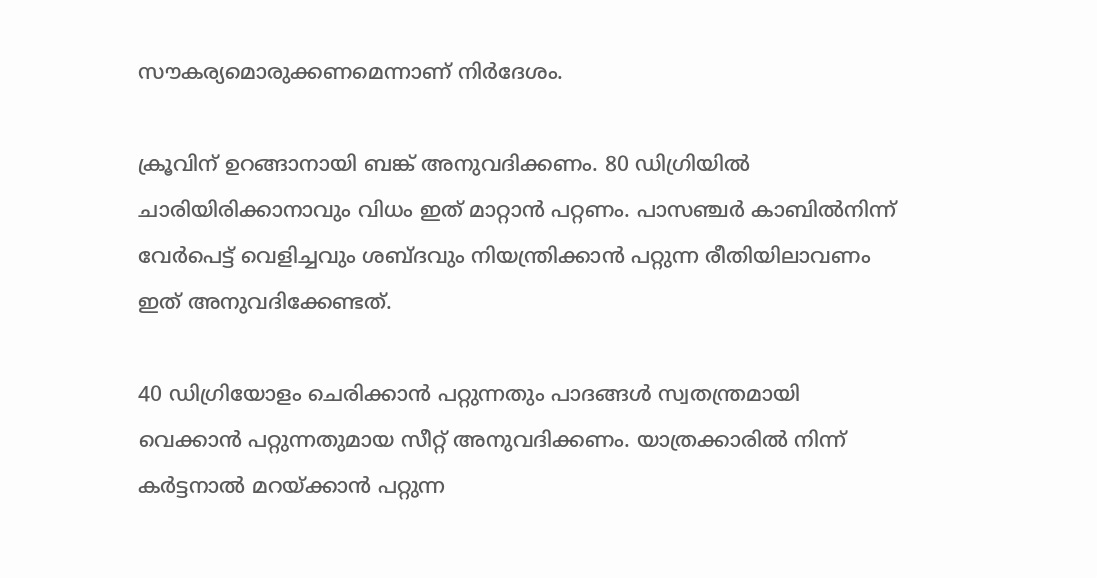സൗകര്യമൊരുക്കണമെന്നാണ് നിർദേശം.

ക്രൂവിന് ഉറങ്ങാനായി ബങ്ക് അനുവദിക്കണം. 80 ഡിഗ്രിയിൽ ചാരിയിരിക്കാനാവും വിധം ഇത് മാറ്റാൻ പറ്റണം. പാസഞ്ചർ കാബിൽനിന്ന് വേർപെട്ട് വെളിച്ചവും ശബ്ദവും നിയന്ത്രിക്കാൻ പറ്റുന്ന രീതിയിലാവണം ഇത് അനുവദിക്കേണ്ടത്.

40 ഡിഗ്രിയോളം ചെരിക്കാൻ പറ്റുന്നതും പാദങ്ങൾ സ്വതന്ത്രമായി വെക്കാൻ പറ്റുന്നതുമായ സീറ്റ് അനുവദിക്കണം. യാത്രക്കാരിൽ നിന്ന് കർട്ടനാൽ മറയ്ക്കാൻ പറ്റുന്ന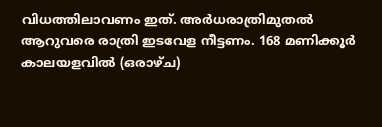വിധത്തിലാവണം ഇത്. അർധരാത്രിമുതൽ ആറുവരെ രാത്രി ഇടവേള നീട്ടണം. 168 മണിക്കൂർ കാലയളവിൽ (ഒരാഴ്ച)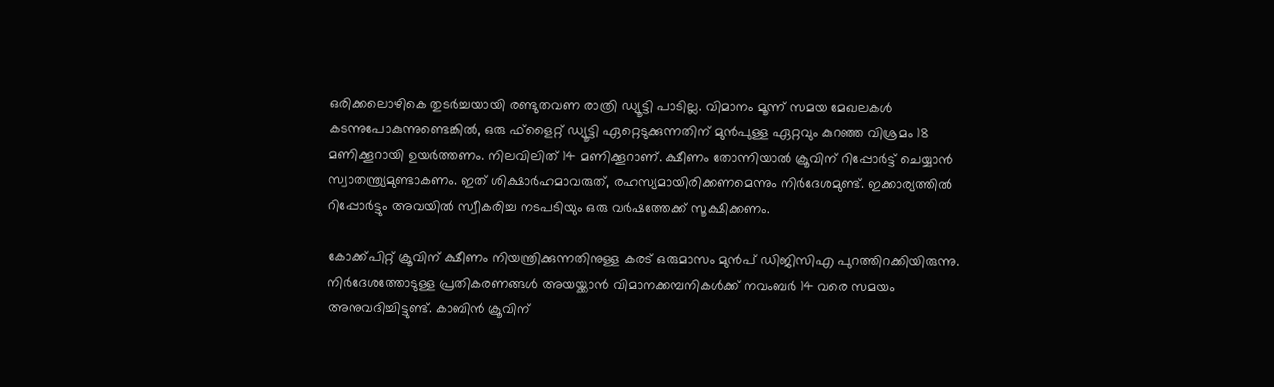ഒരിക്കലൊഴികെ തുടർച്ചയായി രണ്ടുതവണ രാത്രി ഡ്യൂട്ടി പാടില്ല. വിമാനം മൂന്ന് സമയ മേഖലകൾ കടന്നുപോകുന്നുണ്ടെങ്കിൽ, ഒരു ഫ്ളൈറ്റ് ഡ്യൂട്ടി ഏറ്റെടുക്കുന്നതിന് മുൻപുള്ള ഏറ്റവും കുറഞ്ഞ വിശ്രമം 18 മണിക്കൂറായി ഉയർത്തണം. നിലവിലിത് 14 മണിക്കൂറാണ്. ക്ഷീണം തോന്നിയാൽ ക്രൂവിന് റിപ്പോർട്ട് ചെയ്യാൻ സ്വാതന്ത്ര്യമുണ്ടാകണം. ഇത് ശിക്ഷാർഹമാവരുത്, രഹസ്യമായിരിക്കണമെന്നും നിർദേശമുണ്ട്. ഇക്കാര്യത്തിൽ റിപ്പോർട്ടും അവയിൽ സ്വീകരിച്ച നടപടിയും ഒരു വർഷത്തേക്ക് സൂക്ഷിക്കണം.

കോക്ക്പിറ്റ് ക്രൂവിന് ക്ഷീണം നിയന്ത്രിക്കുന്നതിനുള്ള കരട് ഒരുമാസം മുൻപ്‌ ഡിജിസിഎ പുറത്തിറക്കിയിരുന്നു. നിർദേശത്തോടുള്ള പ്രതികരണങ്ങൾ അയയ്ക്കാൻ വിമാനക്കമ്പനികൾക്ക് നവംബർ 14 വരെ സമയം അനുവദിച്ചിട്ടുണ്ട്. കാബിൻ ക്രൂവിന്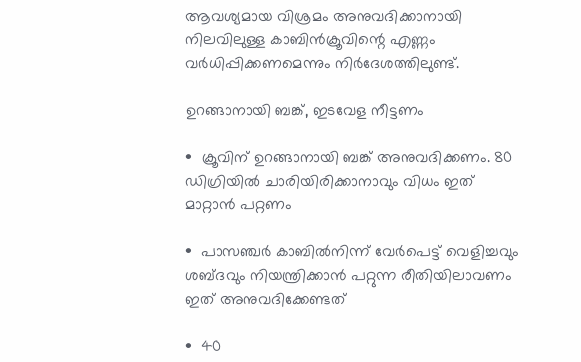ആവശ്യമായ വിശ്രമം അനുവദിക്കാനായി നിലവിലുള്ള കാബിൻക്രൂവിന്റെ എണ്ണം വർധിപ്പിക്കണമെന്നും നിർദേശത്തിലുണ്ട്.

ഉറങ്ങാനായി ബങ്ക്, ഇടവേള നീട്ടണം

•  ക്രൂവിന് ഉറങ്ങാനായി ബങ്ക് അനുവദിക്കണം. 80 ഡിഗ്രിയിൽ ചാരിയിരിക്കാനാവും വിധം ഇത് മാറ്റാൻ പറ്റണം

•  പാസഞ്ചർ കാബിൽനിന്ന് വേർപെട്ട് വെളിച്ചവും ശബ്ദവും നിയന്ത്രിക്കാൻ പറ്റുന്ന രീതിയിലാവണം ഇത് അനുവദിക്കേണ്ടത്

•  40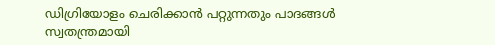ഡിഗ്രിയോളം ചെരിക്കാൻ പറ്റുന്നതും പാദങ്ങൾ സ്വതന്ത്രമായി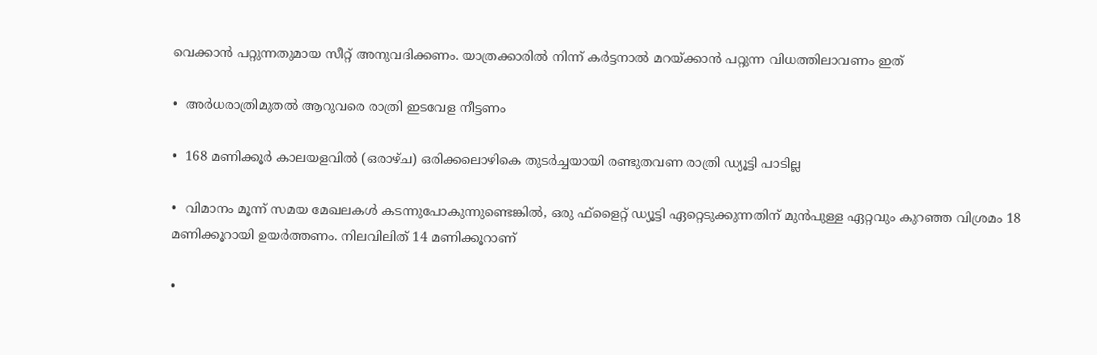വെക്കാൻ പറ്റുന്നതുമായ സീറ്റ് അനുവദിക്കണം. യാത്രക്കാരിൽ നിന്ന് കർട്ടനാൽ മറയ്ക്കാൻ പറ്റുന്ന വിധത്തിലാവണം ഇത്

•  അർധരാത്രിമുതൽ ആറുവരെ രാത്രി ഇടവേള നീട്ടണം

•  168 മണിക്കൂർ കാലയളവിൽ (ഒരാഴ്ച) ഒരിക്കലൊഴികെ തുടർച്ചയായി രണ്ടുതവണ രാത്രി ഡ്യൂട്ടി പാടില്ല

•  വിമാനം മൂന്ന് സമയ മേഖലകൾ കടന്നുപോകുന്നുണ്ടെങ്കിൽ, ഒരു ഫ്ളൈറ്റ് ഡ്യൂട്ടി ഏറ്റെടുക്കുന്നതിന് മുൻപുള്ള ഏറ്റവും കുറഞ്ഞ വിശ്രമം 18 മണിക്കൂറായി ഉയർത്തണം. നിലവിലിത് 14 മണിക്കൂറാണ്

•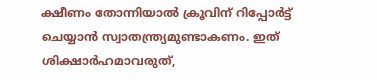ക്ഷീണം തോന്നിയാൽ ക്രൂവിന് റിപ്പോർട്ട് ചെയ്യാൻ സ്വാതന്ത്ര്യമുണ്ടാകണം. ഇത് ശിക്ഷാർഹമാവരുത്,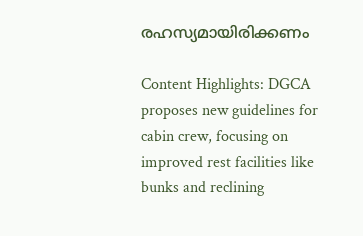രഹസ്യമായിരിക്കണം

Content Highlights: DGCA proposes new guidelines for cabin crew, focusing on improved rest facilities like bunks and reclining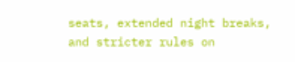seats, extended night breaks, and stricter rules on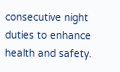consecutive night duties to enhance health and safety.